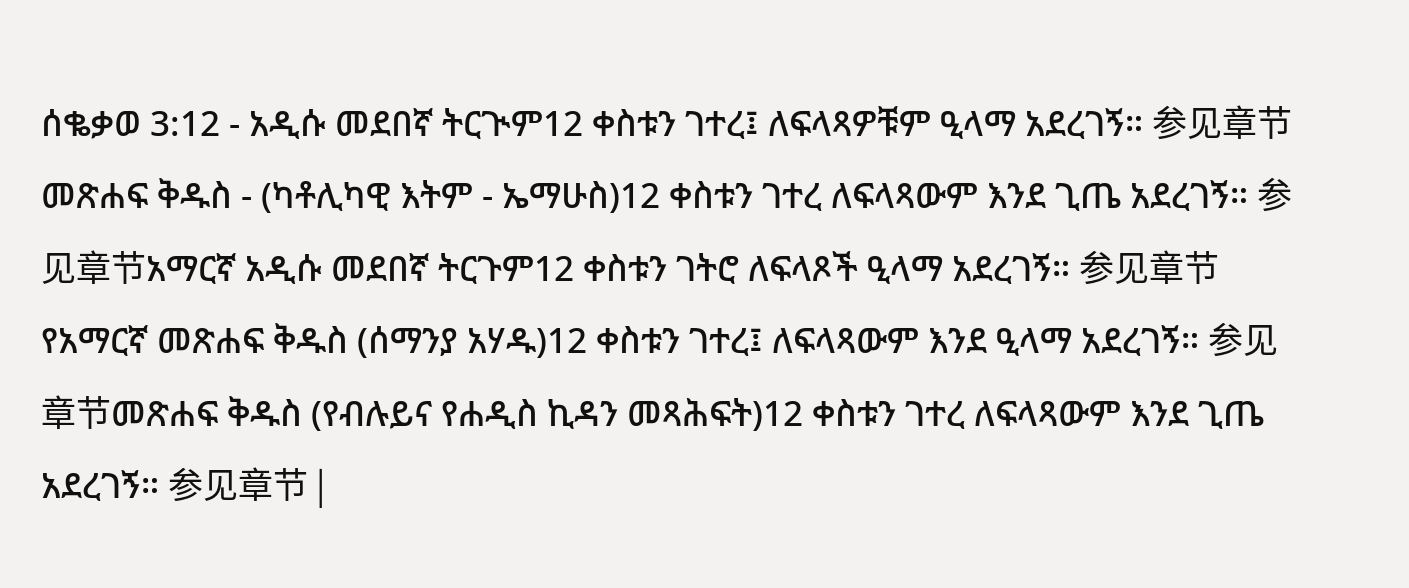ሰቈቃወ 3:12 - አዲሱ መደበኛ ትርጒም12 ቀስቱን ገተረ፤ ለፍላጻዎቹም ዒላማ አደረገኝ። 参见章节መጽሐፍ ቅዱስ - (ካቶሊካዊ እትም - ኤማሁስ)12 ቀስቱን ገተረ ለፍላጻውም እንደ ጊጤ አደረገኝ። 参见章节አማርኛ አዲሱ መደበኛ ትርጉም12 ቀስቱን ገትሮ ለፍላጾች ዒላማ አደረገኝ። 参见章节የአማርኛ መጽሐፍ ቅዱስ (ሰማንያ አሃዱ)12 ቀስቱን ገተረ፤ ለፍላጻውም እንደ ዒላማ አደረገኝ። 参见章节መጽሐፍ ቅዱስ (የብሉይና የሐዲስ ኪዳን መጻሕፍት)12 ቀስቱን ገተረ ለፍላጻውም እንደ ጊጤ አደረገኝ። 参见章节 |